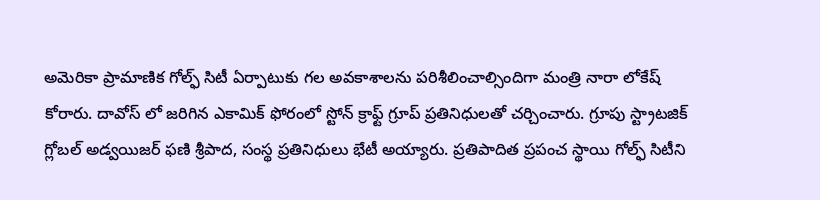అమెరికా ప్రామాణిక గోల్ఫ్ సిటీ ఏర్పాటుకు గల అవకాశాలను పరిశీలించాల్సిందిగా మంత్రి నారా లోకేష్ కోరారు. దావోస్ లో జరిగిన ఎకామిక్ ఫోరంలో స్టోన్ క్రాఫ్ట్ గ్రూప్ ప్రతినిధులతో చర్చించారు. గ్రూపు స్ట్రాటజిక్ గ్లోబల్ అడ్వయిజర్ ఫణి శ్రీపాద, సంస్థ ప్రతినిధులు భేటీ అయ్యారు. ప్రతిపాదిత ప్రపంచ స్థాయి గోల్ఫ్ సిటీని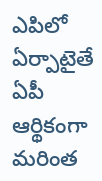ఎపిలో ఏర్పాటైతే ఏపీ ఆర్థికంగా మరింత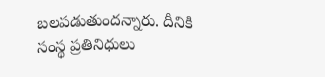బలపడుతుందన్నారు. దీనికి సంస్థ ప్రతినిధులు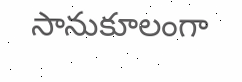సానుకూలంగా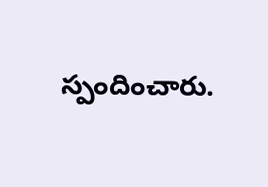స్పందించారు.